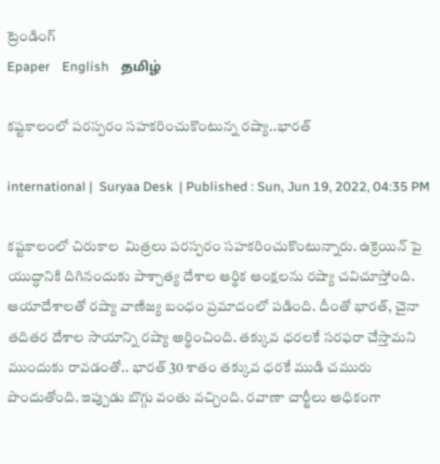ట్రెండింగ్
Epaper    English    தமிழ்

కష్టకాలంలో పరస్పరం సహకరించుకొంటున్న రష్యా..భారత్

international |  Suryaa Desk  | Published : Sun, Jun 19, 2022, 04:35 PM

కష్టకాలంలో చిరుకాల  మిత్రలు పరస్పరం సహకరించుకొంటున్నారు. ఉక్రెయిన్ పై యుద్ధానికి దిగినందుకు పాశ్చాత్య దేశాల ఆర్థిక ఆంక్షలను రష్యా చవిచూస్తోంది. ఆయాదేశాలతో రష్యా వాణిజ్య బంధం ప్రమాదంలో పడింది. దీంతో భారత్, చైనా తదితర దేశాల సాయాన్ని రష్యా అర్థించింది. తక్కువ ధరలకే సరఫరా చేస్తామని ముందుకు రావడంతో.. భారత్ 30 శాతం తక్కువ ధరకే ముడి చమురు పొందుతోంది. ఇప్పుడు బొగ్గు వంతు వచ్చింది. రవాణా చార్జీలు అధికంగా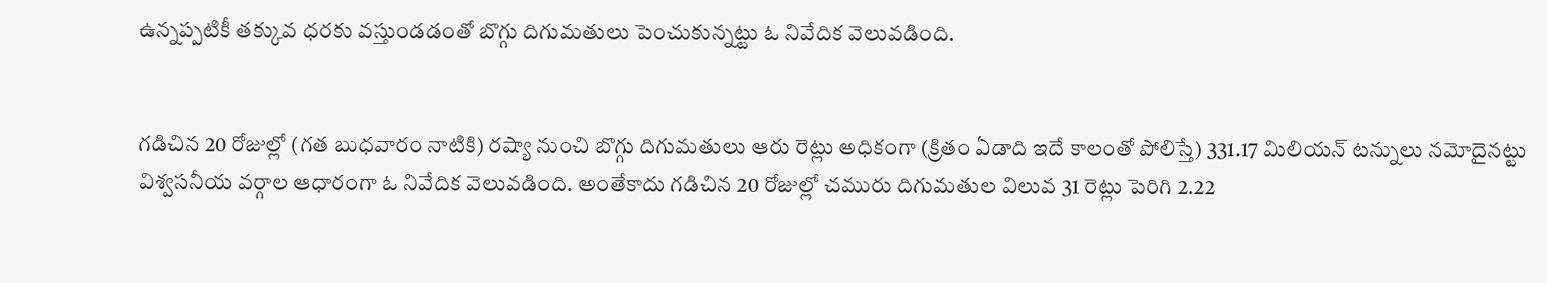ఉన్నప్పటికీ తక్కువ ధరకు వస్తుండడంతో బొగ్గు దిగుమతులు పెంచుకున్నట్టు ఓ నివేదిక వెలువడింది.


గడిచిన 20 రోజుల్లో (గత బుధవారం నాటికి) రష్యా నుంచి బొగ్గు దిగుమతులు ఆరు రెట్లు అధికంగా (క్రితం ఏడాది ఇదే కాలంతో పోలిస్తే) 331.17 మిలియన్ టన్నులు నమోదైనట్టు విశ్వసనీయ వర్గాల ఆధారంగా ఓ నివేదిక వెలువడింది. అంతేకాదు గడిచిన 20 రోజుల్లో చమురు దిగుమతుల విలువ 31 రెట్లు పెరిగి 2.22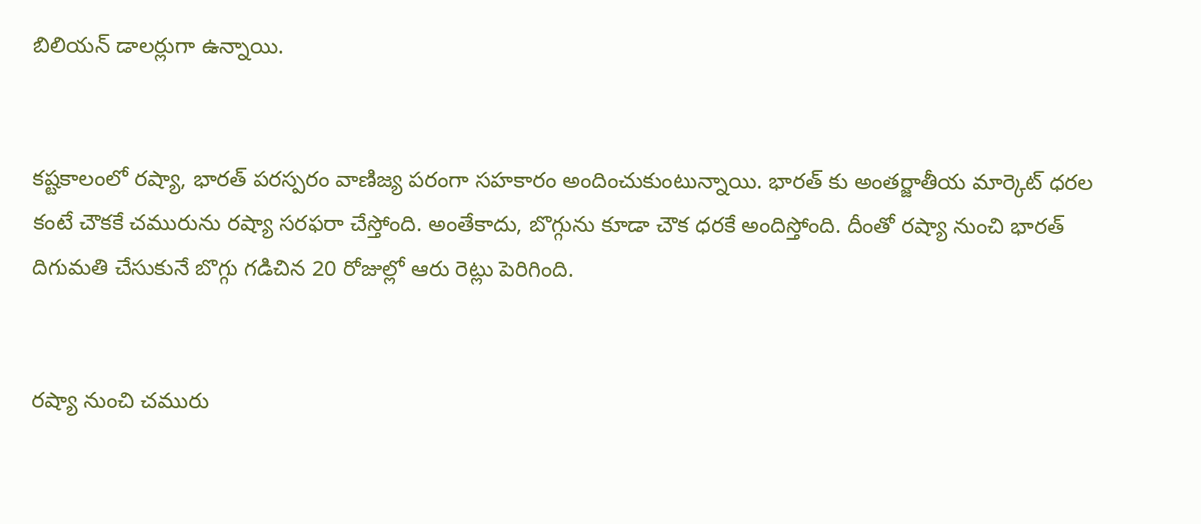బిలియన్ డాలర్లుగా ఉన్నాయి.


కష్టకాలంలో రష్యా, భారత్ పరస్పరం వాణిజ్య పరంగా సహకారం అందించుకుంటున్నాయి. భారత్ కు అంతర్జాతీయ మార్కెట్ ధరల కంటే చౌకకే చమురును రష్యా సరఫరా చేస్తోంది. అంతేకాదు, బొగ్గును కూడా చౌక ధరకే అందిస్తోంది. దీంతో రష్యా నుంచి భారత్ దిగుమతి చేసుకునే బొగ్గు గడిచిన 20 రోజుల్లో ఆరు రెట్లు పెరిగింది.


రష్యా నుంచి చమురు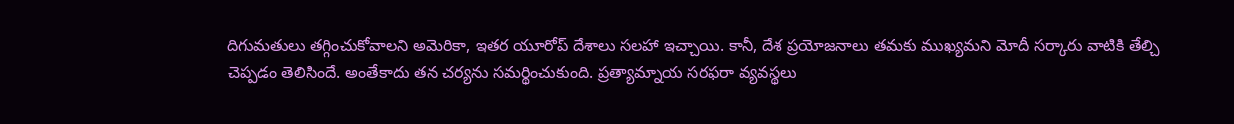దిగుమతులు తగ్గించుకోవాలని అమెరికా, ఇతర యూరోప్ దేశాలు సలహా ఇచ్చాయి. కానీ, దేశ ప్రయోజనాలు తమకు ముఖ్యమని మోదీ సర్కారు వాటికి తేల్చి చెప్పడం తెలిసిందే. అంతేకాదు తన చర్యను సమర్థించుకుంది. ప్రత్యామ్నాయ సరఫరా వ్యవస్థలు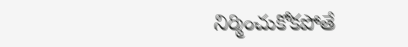నిర్మించుకోకపోతే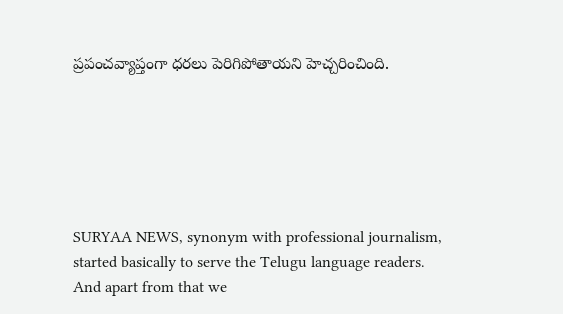ప్రపంచవ్యాప్తంగా ధరలు పెరిగిపోతాయని హెచ్చరించింది.






SURYAA NEWS, synonym with professional journalism, started basically to serve the Telugu language readers. And apart from that we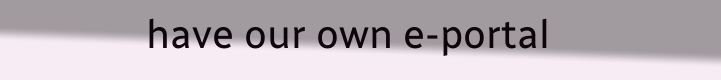have our own e-portal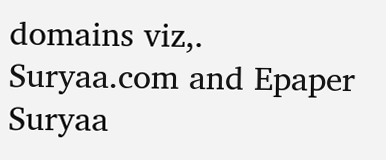domains viz,. Suryaa.com and Epaper Suryaa